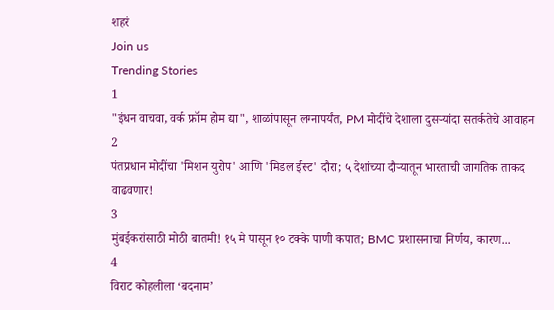शहरं
Join us
Trending Stories
1
"इंधन वाचवा, वर्क फ्रॉम होम द्या", शाळांपासून लग्नापर्यंत, PM मोदींचे देशाला दुसऱ्यांदा सतर्कतेचे आवाहन
2
पंतप्रधान मोदींचा 'मिशन युरोप' आणि 'मिडल ईस्ट' दौरा; ५ देशांच्या दौऱ्यातून भारताची जागतिक ताकद वाढवणार!
3
मुंबईकरांसाठी मोठी बातमी! १५ मे पासून १० टक्के पाणी कपात; BMC प्रशासनाचा निर्णय, कारण...
4
विराट कोहलीला ‘बदनाम’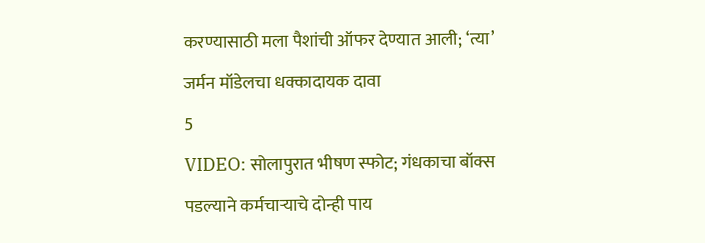करण्यासाठी मला पैशांची ऑफर देण्यात आली; ‘त्या’ जर्मन मॉडेलचा धक्कादायक दावा
5
VIDEO: सोलापुरात भीषण स्फोट; गंधकाचा बॉक्स पडल्याने कर्मचाऱ्याचे दोन्ही पाय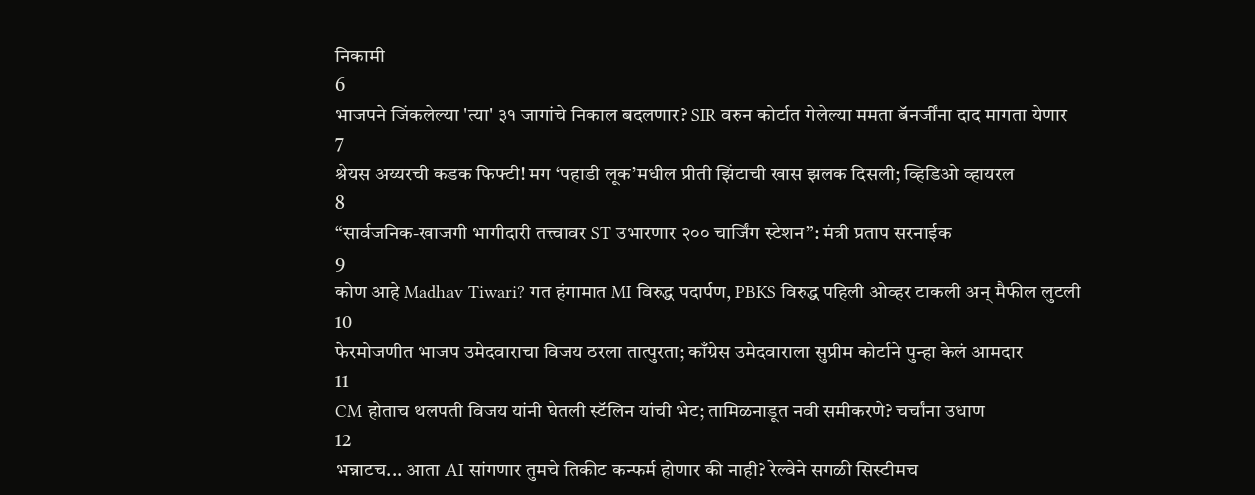निकामी
6
भाजपने जिंकलेल्या 'त्या' ३१ जागांचे निकाल बदलणार? SIR वरुन कोर्टात गेलेल्या ममता बॅनर्जींना दाद मागता येणार
7
श्रेयस अय्यरची कडक फिफ्टी! मग ‘पहाडी लूक’मधील प्रीती झिंटाची खास झलक दिसली; व्हिडिओ व्हायरल
8
“सार्वजनिक-खाजगी भागीदारी तत्त्वावर ST उभारणार २०० चार्जिंग स्टेशन”: मंत्री प्रताप सरनाईक
9
कोण आहे Madhav Tiwari? गत हंगामात MI विरुद्ध पदार्पण, PBKS विरुद्ध पहिली ओव्हर टाकली अन् मैफील लुटली
10
फेरमोजणीत भाजप उमेदवाराचा विजय ठरला तात्पुरता; काँग्रेस उमेदवाराला सुप्रीम कोर्टाने पुन्हा केलं आमदार
11
CM होताच थलपती विजय यांनी घेतली स्टॅलिन यांची भेट; तामिळनाडूत नवी समीकरणे? चर्चांना उधाण
12
भन्नाटच... आता AI सांगणार तुमचे तिकीट कन्फर्म होणार की नाही? रेल्वेने सगळी सिस्टीमच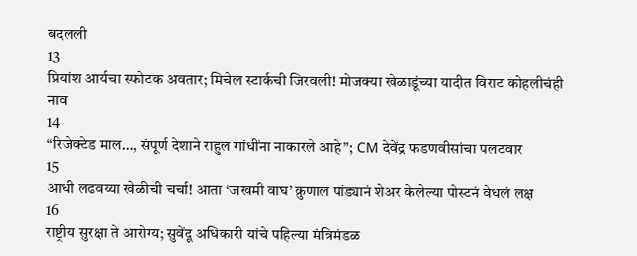बदलली
13
प्रियांश आर्यचा स्फोटक अवतार; मिचेल स्टार्कची जिरवली! मोजक्या खेळाडूंच्या यादीत विराट कोहलीचंही नाव
14
“रिजेक्टेड माल…, संपूर्ण देशाने राहुल गांधींना नाकारले आहे”; CM देवेंद्र फडणवीसांचा पलटवार
15
आधी लढवय्या खेळीची चर्चा! आता ‘जखमी वाघ’ क्रुणाल पांड्यानं शेअर केलेल्या पोस्टनं वेधलं लक्ष
16
राष्ट्रीय सुरक्षा ते आरोग्य; सुवेंदू अधिकारी यांचे पहिल्या मंत्रिमंडळ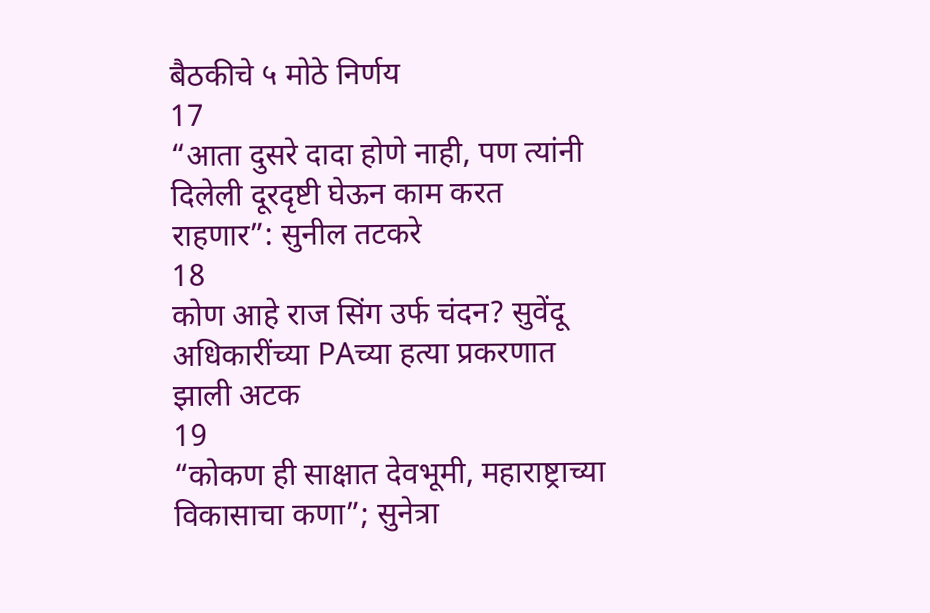बैठकीचे ५ मोठे निर्णय
17
“आता दुसरे दादा होणे नाही, पण त्यांनी दिलेली दूरदृष्टी घेऊन काम करत राहणार”: सुनील तटकरे
18
कोण आहे राज सिंग उर्फ चंदन? सुवेंदू अधिकारींच्या PAच्या हत्या प्रकरणात झाली अटक
19
“कोकण ही साक्षात देवभूमी, महाराष्ट्राच्या विकासाचा कणा”; सुनेत्रा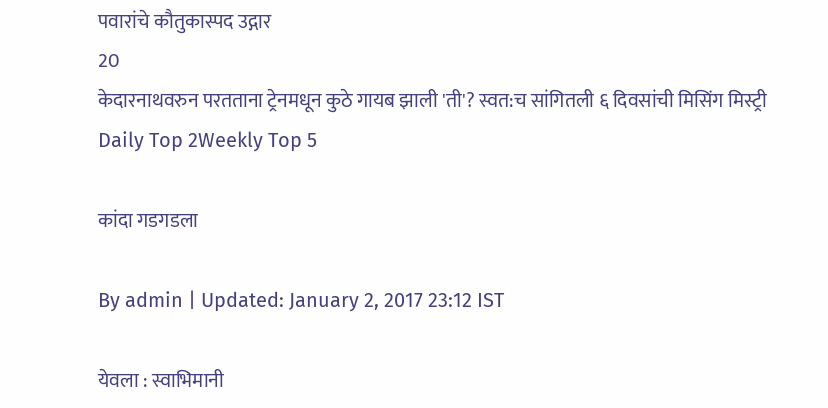पवारांचे कौतुकास्पद उद्गार
20
केदारनाथवरुन परतताना ट्रेनमधून कुठे गायब झाली 'ती'? स्वत:च सांगितली ६ दिवसांची मिसिंग मिस्ट्री
Daily Top 2Weekly Top 5

कांदा गडगडला

By admin | Updated: January 2, 2017 23:12 IST

येवला : स्वाभिमानी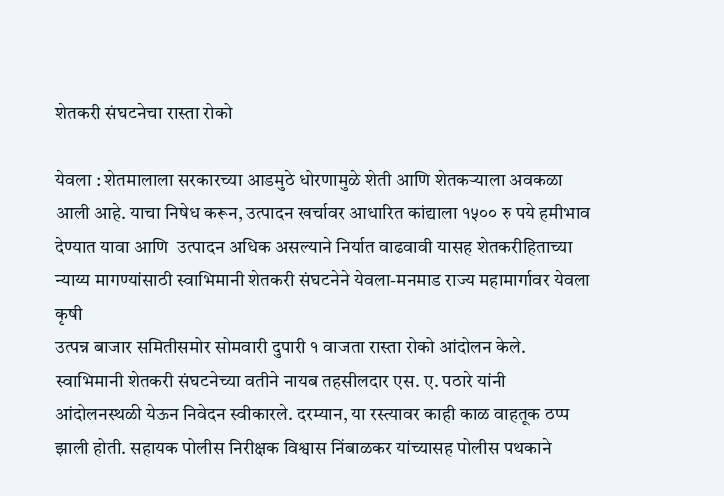शेतकरी संघटनेचा रास्ता रोको

येवला : शेतमालाला सरकारच्या आडमुठे धोरणामुळे शेती आणि शेतकऱ्याला अवकळा आली आहे. याचा निषेध करून, उत्पादन खर्चावर आधारित कांद्याला १५०० रु पये हमीभाव देण्यात यावा आणि  उत्पादन अधिक असल्याने निर्यात वाढवावी यासह शेतकरीहिताच्या न्याय्य मागण्यांसाठी स्वाभिमानी शेतकरी संघटनेने येवला-मनमाड राज्य महामार्गावर येवला कृषी
उत्पन्न बाजार समितीसमोर सोमवारी दुपारी १ वाजता रास्ता रोको आंदोलन केले.  स्वाभिमानी शेतकरी संघटनेच्या वतीने नायब तहसीलदार एस. ए. पठारे यांनी आंदोलनस्थळी येऊन निवेदन स्वीकारले. दरम्यान, या रस्त्यावर काही काळ वाहतूक ठप्प झाली होती. सहायक पोलीस निरीक्षक विश्वास निंबाळकर यांच्यासह पोलीस पथकाने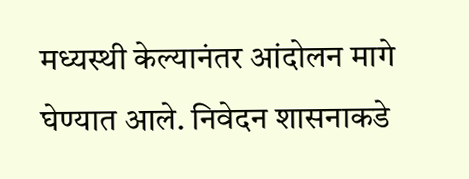मध्यस्थी केल्यानंतर आंदोलन मागे घेण्यात आले. निवेदन शासनाकडे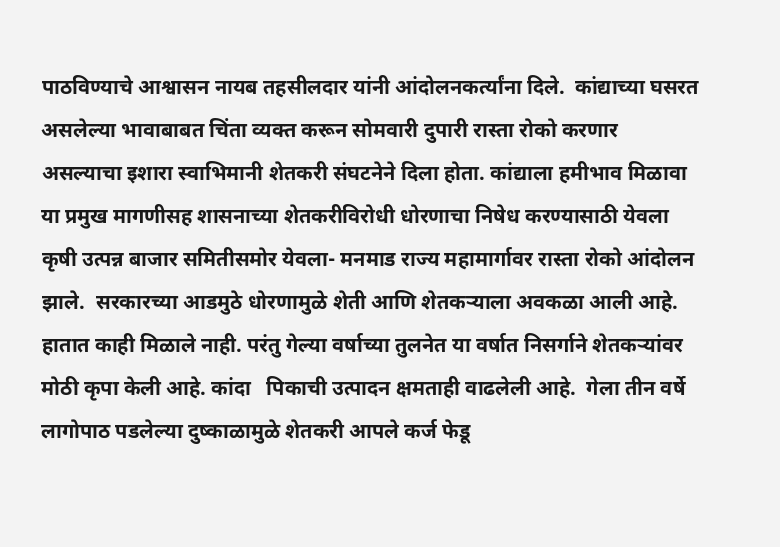पाठविण्याचे आश्वासन नायब तहसीलदार यांनी आंदोलनकर्त्यांना दिले.  कांद्याच्या घसरत असलेल्या भावाबाबत चिंता व्यक्त करून सोमवारी दुपारी रास्ता रोको करणार असल्याचा इशारा स्वाभिमानी शेतकरी संघटनेने दिला होता. कांद्याला हमीभाव मिळावा या प्रमुख मागणीसह शासनाच्या शेतकरीविरोधी धोरणाचा निषेध करण्यासाठी येवला कृषी उत्पन्न बाजार समितीसमोर येवला- मनमाड राज्य महामार्गावर रास्ता रोको आंदोलन झाले.  सरकारच्या आडमुठे धोरणामुळे शेती आणि शेतकऱ्याला अवकळा आली आहे. हातात काही मिळाले नाही. परंतु गेल्या वर्षाच्या तुलनेत या वर्षात निसर्गाने शेतकऱ्यांवर
मोठी कृपा केली आहे. कांदा   पिकाची उत्पादन क्षमताही वाढलेली आहे.  गेला तीन वर्षे लागोपाठ पडलेल्या दुष्काळामुळे शेतकरी आपले कर्ज फेडू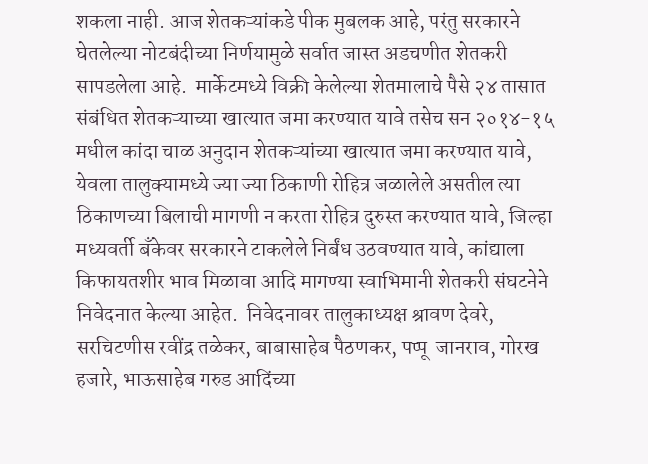शकला नाही. आज शेतकऱ्यांकडे पीक मुबलक आहे, परंतु सरकारने घेतलेल्या नोटबंदीच्या निर्णयामुळे सर्वात जास्त अडचणीत शेतकरी सापडलेला आहे.  मार्केटमध्ये विक्री केलेल्या शेतमालाचे पैसे २४ तासात संबंधित शेतकऱ्याच्या खात्यात जमा करण्यात यावे तसेच सन २०१४-१५ मधील कांदा चाळ अनुदान शेतकऱ्यांच्या खात्यात जमा करण्यात यावे, येवला तालुक्यामध्ये ज्या ज्या ठिकाणी रोहित्र जळालेले असतील त्या ठिकाणच्या बिलाची मागणी न करता रोहित्र दुरुस्त करण्यात यावे, जिल्हा मध्यवर्ती बँकेवर सरकारने टाकलेले निर्बंध उठवण्यात यावे, कांद्याला किफायतशीर भाव मिळावा आदि मागण्या स्वाभिमानी शेतकरी संघटनेने निवेदनात केल्या आहेत.  निवेदनावर तालुकाध्यक्ष श्रावण देवरे, सरचिटणीस रवींद्र तळेकर, बाबासाहेब पैठणकर, पप्पू  जानराव, गोरख हजारे, भाऊसाहेब गरुड आदिंच्या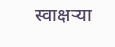स्वाक्षऱ्या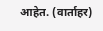आहेत. (वार्ताहर)